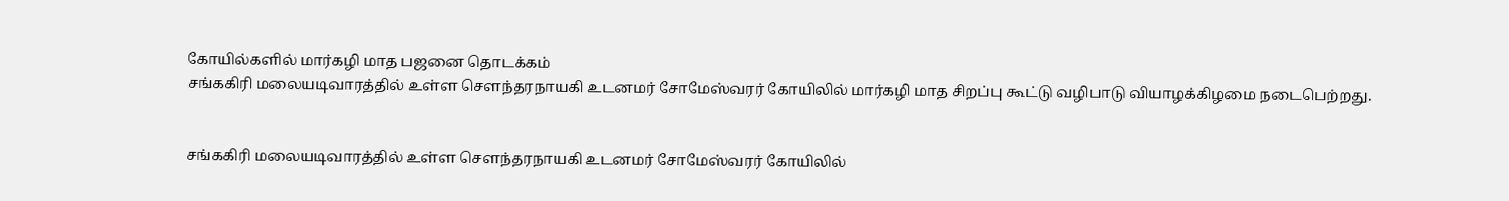கோயில்களில் மார்கழி மாத பஜனை தொடக்கம்
சங்ககிரி மலையடிவாரத்தில் உள்ள செளந்தரநாயகி உடனமர் சோமேஸ்வரர் கோயிலில் மார்கழி மாத சிறப்பு கூட்டு வழிபாடு வியாழக்கிழமை நடைபெற்றது.


சங்ககிரி மலையடிவாரத்தில் உள்ள செளந்தரநாயகி உடனமர் சோமேஸ்வரர் கோயிலில்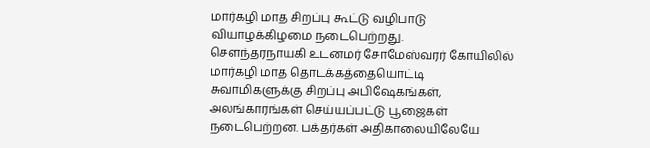மார்கழி மாத சிறப்பு கூட்டு வழிபாடு வியாழக்கிழமை நடைபெற்றது.
செளந்தரநாயகி உடனமர் சோமேஸ்வரர் கோயிலில் மார்கழி மாத தொடக்கத்தையொட்டி சுவாமிகளுக்கு சிறப்பு அபிஷேகங்கள், அலங்காரங்கள் செய்யப்பட்டு பூஜைகள் நடைபெற்றன. பக்தர்கள் அதிகாலையிலேயே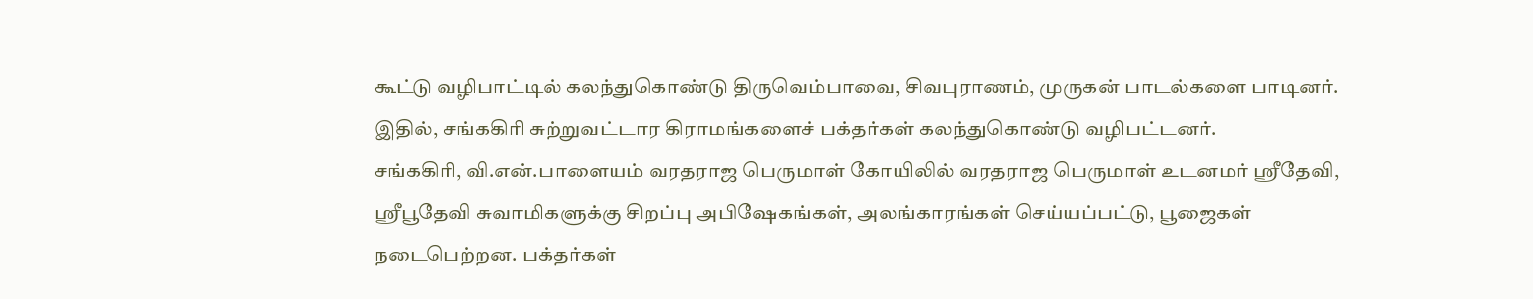கூட்டு வழிபாட்டில் கலந்துகொண்டு திருவெம்பாவை, சிவபுராணம், முருகன் பாடல்களை பாடினர். இதில், சங்ககிரி சுற்றுவட்டார கிராமங்களைச் பக்தர்கள் கலந்துகொண்டு வழிபட்டனர்.
சங்ககிரி, வி.என்.பாளையம் வரதராஜ பெருமாள் கோயிலில் வரதராஜ பெருமாள் உடனமர் ஸ்ரீதேவி, ஸ்ரீபூதேவி சுவாமிகளுக்கு சிறப்பு அபிஷேகங்கள், அலங்காரங்கள் செய்யப்பட்டு, பூஜைகள் நடைபெற்றன. பக்தர்கள்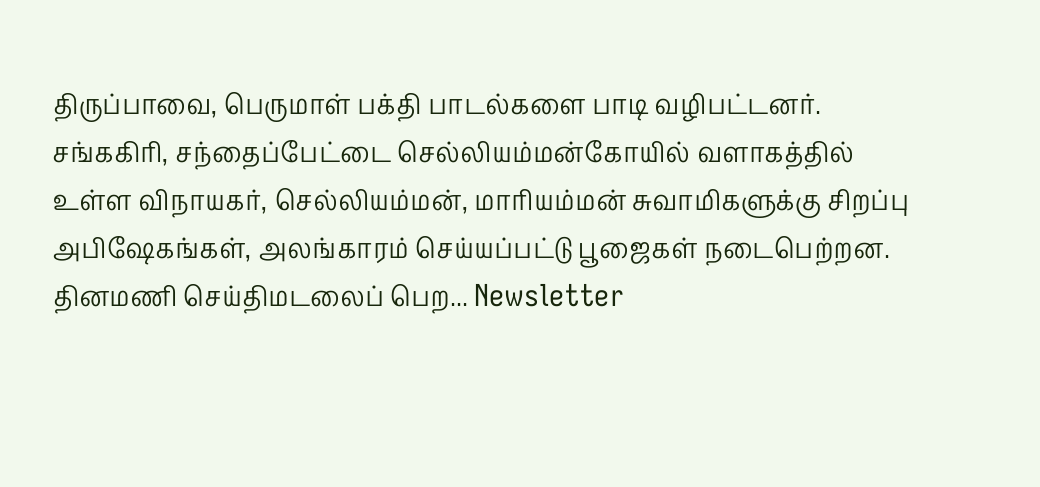திருப்பாவை, பெருமாள் பக்தி பாடல்களை பாடி வழிபட்டனர்.
சங்ககிரி, சந்தைப்பேட்டை செல்லியம்மன்கோயில் வளாகத்தில் உள்ள விநாயகர், செல்லியம்மன், மாரியம்மன் சுவாமிகளுக்கு சிறப்பு அபிஷேகங்கள், அலங்காரம் செய்யப்பட்டு பூஜைகள் நடைபெற்றன.
தினமணி செய்திமடலைப் பெற... Newsletter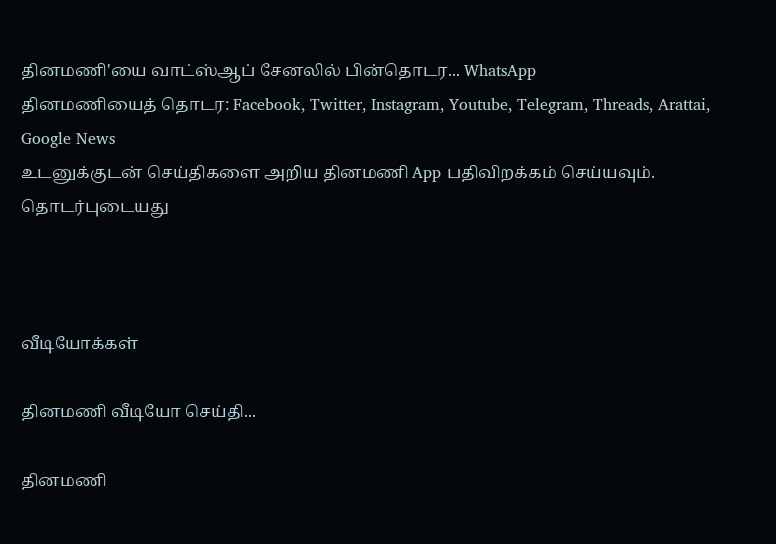தினமணி'யை வாட்ஸ்ஆப் சேனலில் பின்தொடர... WhatsApp
தினமணியைத் தொடர: Facebook, Twitter, Instagram, Youtube, Telegram, Threads, Arattai, Google News
உடனுக்குடன் செய்திகளை அறிய தினமணி App பதிவிறக்கம் செய்யவும்.
தொடர்புடையது



வீடியோக்கள்

தினமணி வீடியோ செய்தி...

தினமணி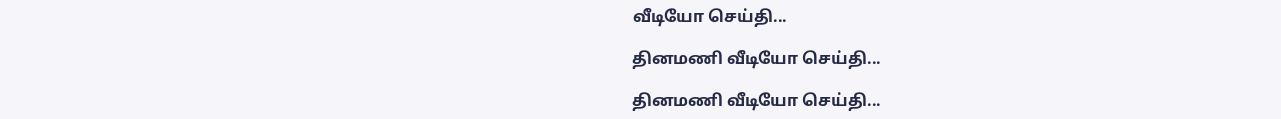வீடியோ செய்தி...

தினமணி வீடியோ செய்தி...

தினமணி வீடியோ செய்தி...